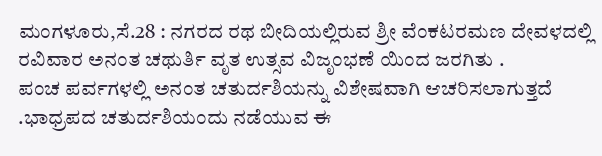ಮಂಗಳೂರು,ಸೆ.28 : ನಗರದ ರಥ ಬೀದಿಯಲ್ಲಿರುವ ಶ್ರೀ ವೆಂಕಟರಮಣ ದೇವಳದಲ್ಲಿ ರವಿವಾರ ಅನಂತ ಚಥುರ್ತಿ ವೃತ ಉತ್ಸವ ವಿಜೃಂಭಣೆ ಯಿಂದ ಜರಗಿತು .
ಪಂಚ ಪರ್ವಗಳಲ್ಲಿ ಅನಂತ ಚತುರ್ದಶಿಯನ್ನು ವಿಶೇಷವಾಗಿ ಆಚರಿಸಲಾಗುತ್ತದೆ .ಭಾಧ್ರಪದ ಚತುರ್ದಶಿಯಂದು ನಡೆಯುವ ಈ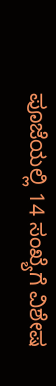ಪೂಜೆಯಲ್ಲಿ 14 ಸಂಖ್ಯೆಗೆ ವಿಶೇಷ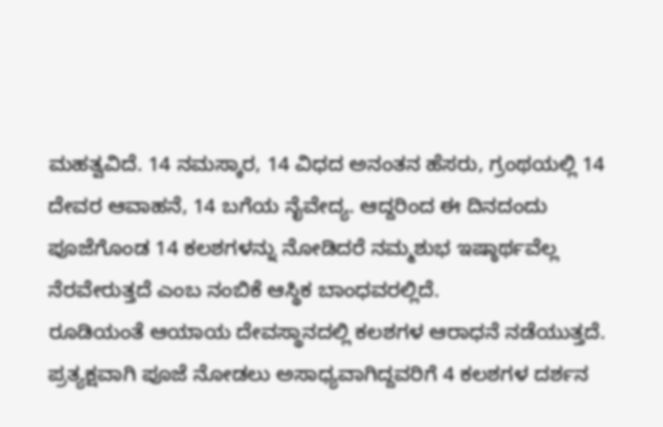ಮಹತ್ವವಿದೆ. 14 ನಮಸ್ಕಾರ, 14 ವಿಧದ ಅನಂತನ ಹೆಸರು, ಗ್ರಂಥಯಲ್ಲಿ 14 ದೇವರ ಆವಾಹನೆ, 14 ಬಗೆಯ ನೈವೇದ್ಯ. ಆದ್ದರಿಂದ ಈ ದಿನದಂದು ಪೂಜೆಗೊಂಡ 14 ಕಲಶಗಳನ್ನು ನೋಡಿದರೆ ನಮ್ಮಶುಭ ಇಷ್ಠಾರ್ಥವೆಲ್ಲ ನೆರವೇರುತ್ತದೆ ಎಂಬ ನಂಬಿಕೆ ಆಸ್ಥಿಕ ಬಾಂಧವರಲ್ಲಿದೆ.
ರೂಡಿಯಂತೆ ಆಯಾಯ ದೇವಸ್ಥಾನದಲ್ಲಿ ಕಲಶಗಳ ಆರಾಧನೆ ನಡೆಯುತ್ತದೆ. ಪ್ರತ್ಯಕ್ಷವಾಗಿ ಪೂಜೆ ನೋಡಲು ಅಸಾಧ್ಯವಾಗಿದ್ದವರಿಗೆ 4 ಕಲಶಗಳ ದರ್ಶನ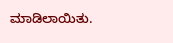ಮಾಡಿಲಾಯಿತು.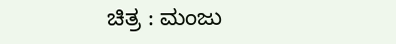ಚಿತ್ರ : ಮಂಜು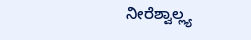ನೀರೆಶ್ವಾಲ್ಲ್ಯ